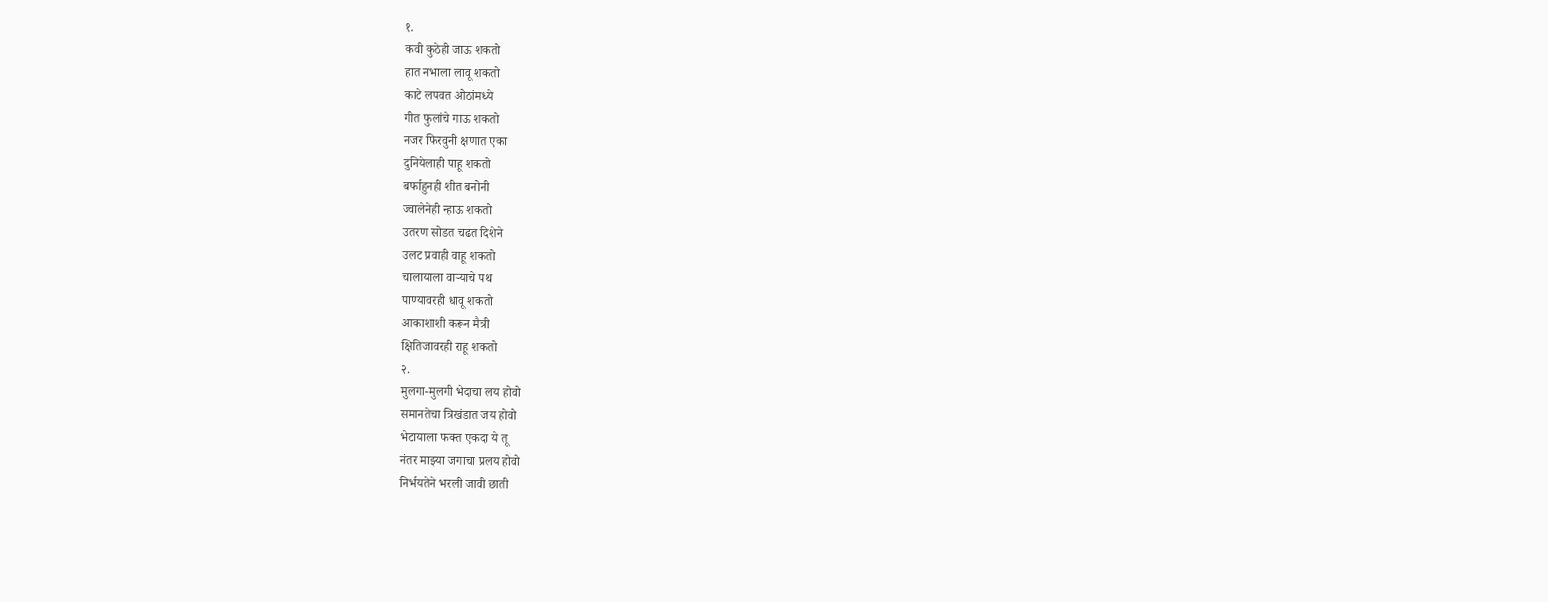१.
कवी कुठेही जाऊ शकतो
हात नभाला लावू शकतो
काटे लपवत ओठांमध्ये
गीत फुलांचे गाऊ शकतो
नजर फिरवुनी क्षणात एका
दुनियेलाही पाहू शकतो
बर्फाहुनही शीत बनोनी
ज्वालेनेही न्हाऊ शकतो
उतरण सोडत चढत दिशेने
उलट प्रवाही वाहू शकतो
चालायाला वाऱ्याचे पथ
पाण्यावरही धावू शकतो
आकाशाशी करून मैत्री
क्षितिजावरही राहू शकतो
२.
मुलगा-मुलगी भेदाचा लय होवो
समानतेचा त्रिखंडात जय होवो
भेटायाला फक्त एकदा ये तू
नंतर माझ्या जगाचा प्रलय होवो
निर्भयतेने भरली जावी छाती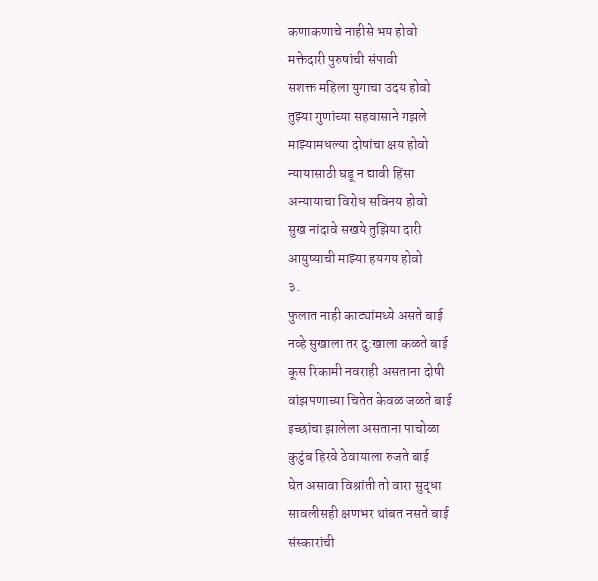कणाकणाचे नाहीसे भय होवो
मक्तेदारी पुरुषांची संपावी
सशक्त महिला युगाचा उदय होवो
तुझ्या गुणांच्या सहवासाने गझले
माझ्यामधल्या दोषांचा क्षय होवो
न्यायासाठी घडू न द्यावी हिंसा
अन्यायाचा विरोध सविनय होवो
सुख नांदावे सखये तुझिया दारी
आयुष्याची माझ्या हयगय होवो
३.
फुलात नाही काट्यांमध्ये असते बाई
नव्हे सुखाला तर दु:खाला कळते बाई
कूस रिकामी नवराही असताना दोषी
वांझपणाच्या चितेत केवळ जळते बाई
इच्छांचा झालेला असताना पाचोळा
कुटुंब हिरवे ठेवायाला रुजते बाई
घेत असावा विश्रांती तो वारा सुद्धा
सावलीसही क्षणभर थांबत नसते बाई
संस्कारांची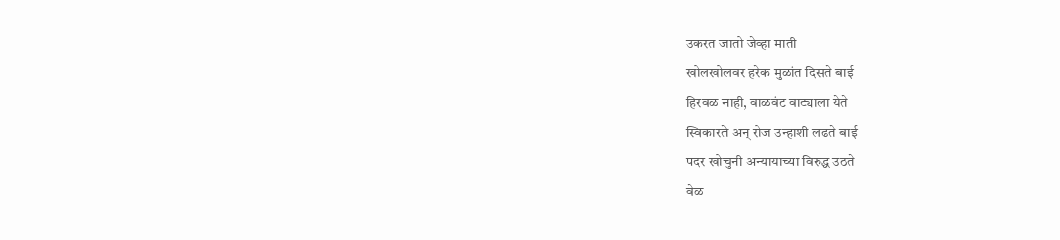उकरत जातो जेव्हा माती
खोलखोलवर हरेक मुळांत दिसते बाई
हिरवळ नाही, वाळवंट वाट्याला येते
स्विकारते अन् रोज उन्हाशी लढते बाई
पदर खोचुनी अन्यायाच्या विरुद्ध उठते
वेळ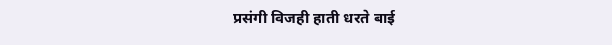प्रसंगी विजही हाती धरते बाई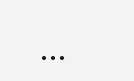...